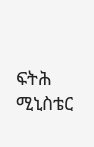ፍትሕ ሚኒስቴር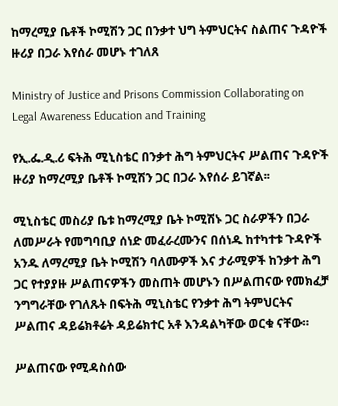ከማረሚያ ቤቶች ኮሚሽን ጋር በንቃተ ህግ ትምህርትና ስልጠና ጉዳዮች ዙሪያ በጋራ እየሰራ መሆኑ ተገለጸ

Ministry of Justice and Prisons Commission Collaborating on Legal Awareness Education and Training

የኢ.ፌ.ዲ.ሪ ፍትሕ ሚኒስቴር በንቃተ ሕግ ትምህርትና ሥልጠና ጉዳዮች ዙሪያ ከማረሚያ ቤቶች ኮሚሽን ጋር በጋራ እየሰራ ይገኛል፡፡

ሚኒስቴር መስሪያ ቤቱ ከማረሚያ ቤት ኮሚሽኑ ጋር ስራዎችን በጋራ ለመሥራት የመግባቢያ ሰነድ መፈራረሙንና በሰነዱ ከተካተቱ ጉዳዮች አንዱ ለማረሚያ ቤት ኮሚሽን ባለሙዎች እና ታራሚዎች ከንቃተ ሕግ ጋር የተያያዙ ሥልጠናዎችን መስጠት መሆኑን በሥልጠናው የመክፈቻ ንግግራቸው የገለጹት በፍትሕ ሚኒስቴር የንቃተ ሕግ ትምህርትና ሥልጠና ዳይሬክቶሬት ዳይሬክተር አቶ እንዳልካቸው ወርቁ ናቸው።

ሥልጠናው የሚዳስሰው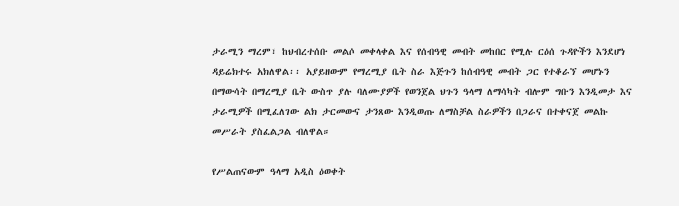ታራሚን ማረም፣ ከህብረተሰቡ መልሶ መቀላቀል እና የሰብዓዊ መብት መከበር የሚሉ ርዕሰ ጉዳዮችን እንደሆነ ዳይሬክተሩ አክለዋል፡፡ አያይዘውም የማረሚያ ቤት ስራ እጅጉን ከሰብዓዊ መብት ጋር የተቆራኘ መሆኑን በማውሳት በማረሚያ ቤት ውስጥ ያሉ ባለሙያዎች የወንጀል ህጉን ዓላማ ለማሳካት ብሎም ግቡን እንዲመታ እና ታራሚዎች በሚፈለገው ልክ ታርመውና ታንጸው እንዲወጡ ለማስቻል ስራዎችን በጋራና በተቀናጀ መልኩ መሥራት ያስፈልጋል ብለዋል።

የሥልጠናውም ዓላማ አዲስ ዕወቀት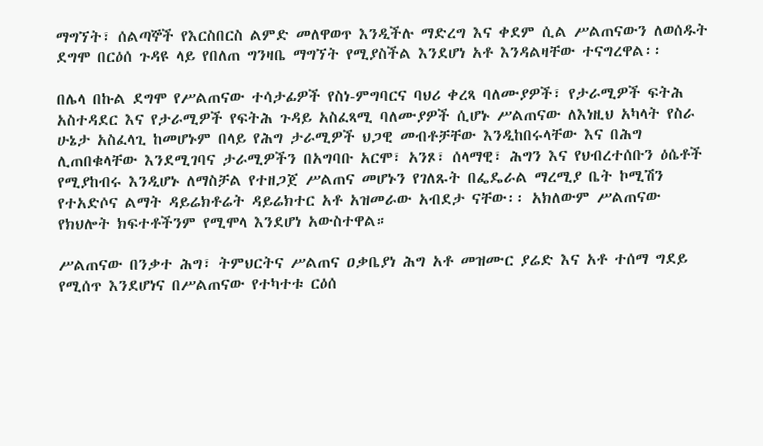ማግኘት፣ ሰልጣኞች የእርስበርስ ልምድ መለዋወጥ እንዲችሉ ማድረግ እና ቀደም ሲል ሥልጠናውን ለወሰዱት ደግሞ በርዕሰ ጉዳዩ ላይ የበለጠ ግንዛቤ ማግኘት የሚያስችል እንደሆነ አቶ እንዳልዛቸው ተናግረዋል፡፡

በሌላ በኩል ደግሞ የሥልጠናው ተሳታፊዎች የስነ-ምግባርና ባህሪ ቀረጻ ባለሙያዎች፣ የታራሚዎች ፍትሕ አስተዳደር እና የታራሚዎች የፍትሕ ጉዳይ አስፈጻሚ ባለሙያዎች ሲሆኑ ሥልጠናው ለእነዚህ አካላት የስራ ሁኔታ አስፈላጊ ከመሆኑም በላይ የሕግ ታራሚዎች ህጋዊ መብቶቻቸው እንዲከበሩላቸው እና በሕግ ሊጠበቁላቸው እንደሚገባና ታራሚዎችን በአግባቡ አርሞ፣ አንጾ፣ ሰላማዊ፣ ሕግን እና የህብረተሰቡን ዕሴቶች የሚያከብሩ እንዲሆኑ ለማስቻል የተዘጋጀ ሥልጠና መሆኑን የገለጹት በፌዴራል ማረሚያ ቤት ኮሚሽን የተአድሶና ልማት ዳይሬክቶሬት ዳይሬክተር አቶ አዝመራው አብደታ ናቸው፡፡ አክለውም ሥልጠናው የክህሎት ክፍተቶችንም የሚሞላ እንደሆነ አውስተዋል።

ሥልጠናው በንቃተ ሕግ፣ ትምህርትና ሥልጠና ዐቃቤያነ ሕግ አቶ መዝሙር ያሬድ እና አቶ ተሰማ ግደይ የሚሰጥ እንደሆነና በሥልጠናው የተካተቱ ርዕሰ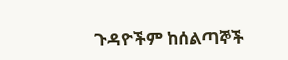ጉዳዮችም ከሰልጣኞች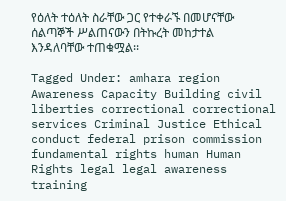የዕለት ተዕለት ስራቸው ጋር የተቀራኙ በመሆናቸው ሰልጣኞች ሥልጠናውን በትኩረት መከታተል እንዳለባቸው ተጠቁሟል፡፡

Tagged Under: amhara region Awareness Capacity Building civil liberties correctional correctional services Criminal Justice Ethical conduct federal prison commission fundamental rights human Human Rights legal legal awareness training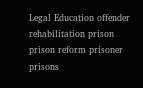Legal Education offender rehabilitation prison prison reform prisoner prisons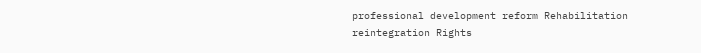professional development reform Rehabilitation reintegration Rights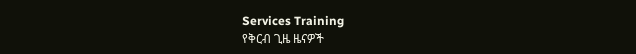Services Training
የቅርብ ጊዜ ዜናዎች